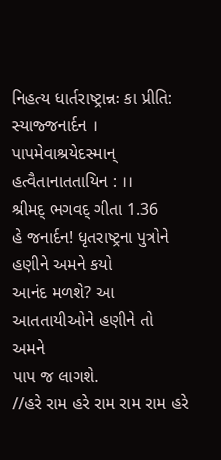નિહત્ય ધાર્તરાષ્ટ્રાન્નઃ કા પ્રીતિ: સ્યાજ્જનાર્દન ।
પાપમેવાશ્રયેદસ્માન્ હત્વૈતાનાતતાયિન : ।।
શ્રીમદ્ ભગવદ્ ગીતા 1.36
હે જનાર્દન! ધૃતરાષ્ટ્રના પુત્રોને હણીને અમને કયો
આનંદ મળશે? આ આતતાયીઓને હણીને તો અમને
પાપ જ લાગશે.
//હરે રામ હરે રામ રામ રામ હરે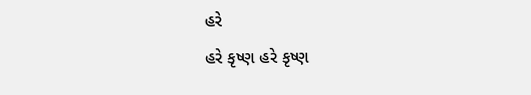હરે
હરે કૃષ્ણ હરે કૃષ્ણ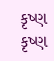કૃષ્ણ કૃષ્ણ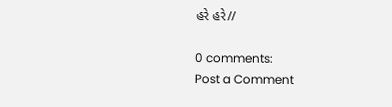હરે હરે//

0 comments:
Post a Comment